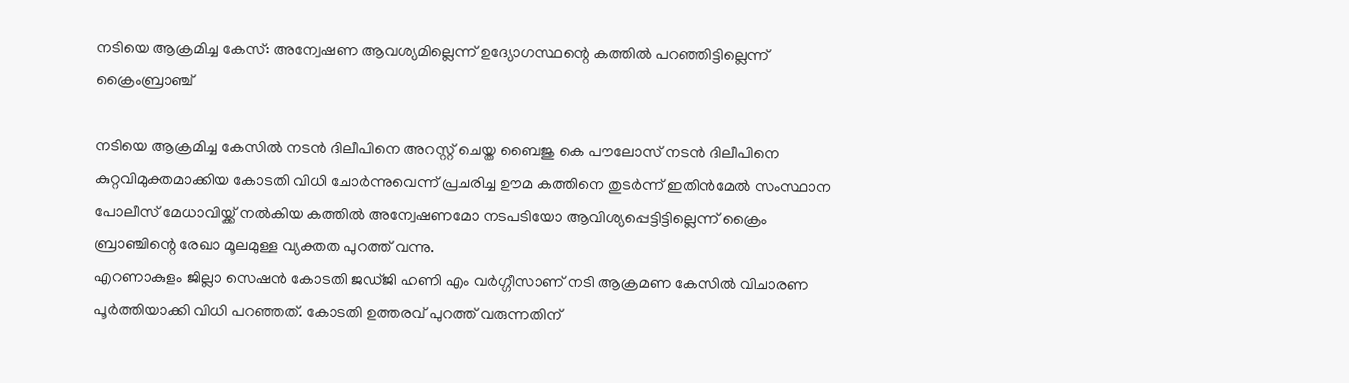നടിയെ ആക്രമിച്ച കേസ്: അന്വേഷണ ആവശ്യമില്ലെന്ന് ഉദ്യോഗസ്ഥന്റെ കത്തിൽ പറഞ്ഞിട്ടില്ലെന്ന് ക്രൈംബ്രാഞ്ച്

നടിയെ ആക്രമിച്ച കേസിൽ നടൻ ദിലീപിനെ അറസ്റ്റ് ചെയ്ത ബൈജു കെ പൗലോസ് നടൻ ദിലീപിനെ കുറ്റവിമുക്തമാക്കിയ കോടതി വിധി ചോർന്നുവെന്ന് പ്രചരിച്ച ഊമ കത്തിനെ തുടർന്ന് ഇതിൻമേൽ സംസ്ഥാന പോലീസ് മേധാവിയ്ക്ക് നൽകിയ കത്തിൽ അന്വേഷണമോ നടപടിയോ ആവിശ്യപ്പെട്ടിട്ടില്ലെന്ന് ക്രൈം ബ്രാഞ്ചിന്റെ രേഖാ മൂലമുള്ള വ്യക്തത പുറത്ത് വന്നു.
എറണാകുളം ജില്ലാ സെഷൻ കോടതി ജഡ്ജി ഹണി എം വർഗ്ഗീസാണ് നടി ആക്രമണ കേസിൽ വിചാരണ പൂർത്തിയാക്കി വിധി പറഞ്ഞത്. കോടതി ഉത്തരവ് പുറത്ത് വരുന്നതിന്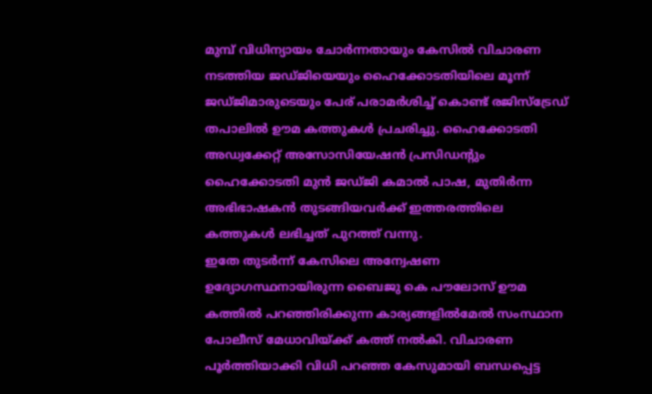മുമ്പ് വിധിന്യായം ചോർന്നതായും കേസിൽ വിചാരണ നടത്തിയ ജഡ്ജിയെയും ഹൈക്കോടതിയിലെ മൂന്ന് ജഡ്ജിമാരുടെയും പേര് പരാമർശിച്ച് കൊണ്ട് രജിസ്ട്രേഡ് തപാലിൽ ഊമ കത്തുകൾ പ്രചരിച്ചു. ഹൈക്കോടതി അഡ്വക്കേറ്റ് അസോസിയേഷൻ പ്രസിഡന്റും ഹൈക്കോടതി മുൻ ജഡ്ജി കമാൽ പാഷ, മുതിർന്ന അഭിഭാഷകൻ തുടങ്ങിയവർക്ക് ഇത്തരത്തിലെ കത്തുകൾ ലഭിച്ചത് പുറത്ത് വന്നു.
ഇതേ തുടർന്ന് കേസിലെ അന്വേഷണ ഉദ്യോഗസ്ഥനായിരുന്ന ബൈജു കെ പൗലോസ് ഊമ കത്തിൽ പറഞ്ഞിരിക്കുന്ന കാര്യങ്ങളിൽമേൽ സംസ്ഥാന പോലീസ് മേധാവിയ്ക്ക് കത്ത് നൽകി. വിചാരണ പൂർത്തിയാക്കി വിധി പറഞ്ഞ കേസുമായി ബന്ധപ്പെട്ട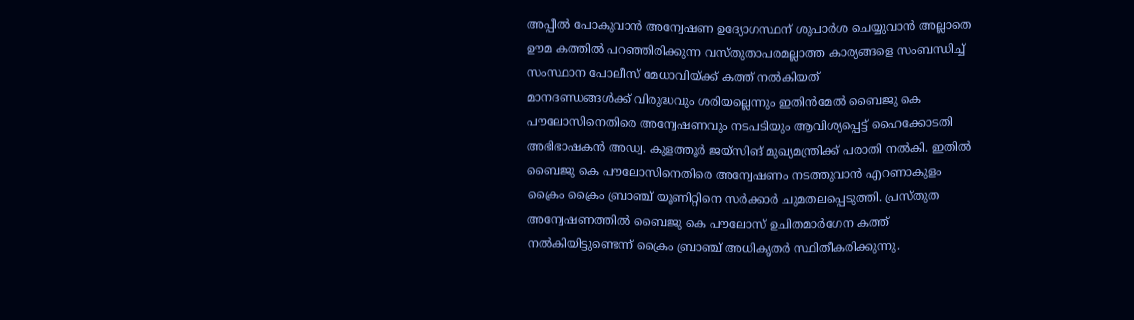അപ്പീൽ പോകുവാൻ അന്വേഷണ ഉദ്യോഗസ്ഥന് ശുപാർശ ചെയ്യുവാൻ അല്ലാതെ ഊമ കത്തിൽ പറഞ്ഞിരിക്കുന്ന വസ്തുതാപരമല്ലാത്ത കാര്യങ്ങളെ സംബന്ധിച്ച് സംസ്ഥാന പോലീസ് മേധാവിയ്ക്ക് കത്ത് നൽകിയത്
മാനദണ്ഡങ്ങൾക്ക് വിരുദ്ധവും ശരിയല്ലെന്നും ഇതിൻമേൽ ബൈജു കെ പൗലോസിനെതിരെ അന്വേഷണവും നടപടിയും ആവിശ്യപ്പെട്ട് ഹൈക്കോടതി അഭിഭാഷകൻ അഡ്വ. കുളത്തൂർ ജയ്സിങ് മുഖ്യമന്ത്രിക്ക് പരാതി നൽകി. ഇതിൽ ബൈജു കെ പൗലോസിനെതിരെ അന്വേഷണം നടത്തുവാൻ എറണാകുളം ക്രൈം ക്രൈം ബ്രാഞ്ച് യൂണിറ്റിനെ സർക്കാർ ചുമതലപ്പെടുത്തി. പ്രസ്തുത അന്വേഷണത്തിൽ ബൈജു കെ പൗലോസ് ഉചിതമാർഗേന കത്ത് നൽകിയിട്ടുണ്ടെന്ന് ക്രൈം ബ്രാഞ്ച് അധികൃതർ സ്ഥിതീകരിക്കുന്നു.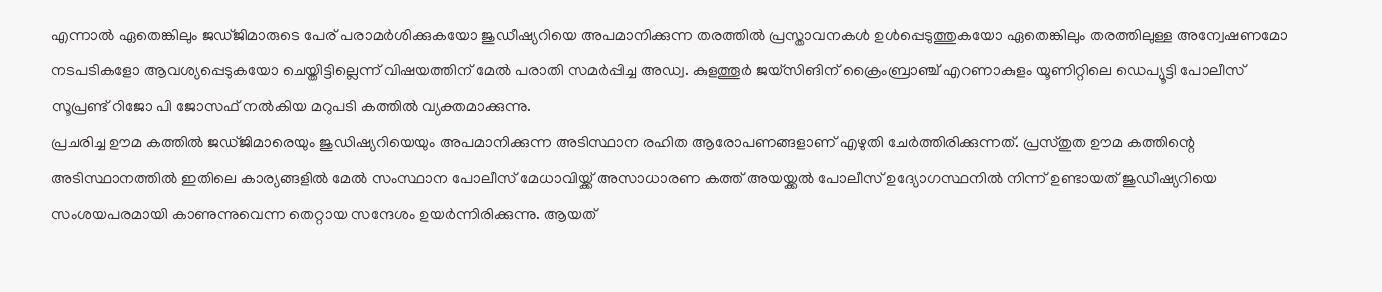എന്നാൽ ഏതെങ്കിലും ജഡ്ജിമാരുടെ പേര് പരാമർശിക്കുകയോ ജുഡീഷ്യറിയെ അപമാനിക്കുന്ന തരത്തിൽ പ്രസ്താവനകൾ ഉൾപ്പെടുത്തുകയോ ഏതെങ്കിലും തരത്തിലുള്ള അന്വേഷണമോ നടപടികളോ ആവശ്യപ്പെടുകയോ ചെയ്തിട്ടില്ലെന്ന് വിഷയത്തിന് മേൽ പരാതി സമർപ്പിച്ച അഡ്വ. കുളത്തൂർ ജയ്സിങിന് ക്രൈംബ്രാഞ്ച് എറണാകുളം യൂണിറ്റിലെ ഡെപ്യൂട്ടി പോലീസ് സൂപ്രണ്ട് റിജോ പി ജോസഫ് നൽകിയ മറുപടി കത്തിൽ വ്യക്തമാക്കുന്നു.
പ്രചരിച്ച ഊമ കത്തിൽ ജഡ്ജിമാരെയും ജുഡിഷ്യറിയെയും അപമാനിക്കുന്ന അടിസ്ഥാന രഹിത ആരോപണങ്ങളാണ് എഴുതി ചേർത്തിരിക്കുന്നത്. പ്രസ്തുത ഊമ കത്തിന്റെ അടിസ്ഥാനത്തിൽ ഇതിലെ കാര്യങ്ങളിൽ മേൽ സംസ്ഥാന പോലീസ് മേധാവിയ്ക്ക് അസാധാരണ കത്ത് അയയ്ക്കൽ പോലീസ് ഉദ്യോഗസ്ഥനിൽ നിന്ന് ഉണ്ടായത് ജുഡീഷ്യറിയെ സംശയപരമായി കാണുന്നുവെന്ന തെറ്റായ സന്ദേശം ഉയർന്നിരിക്കുന്നു. ആയത്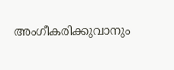അംഗീകരിക്കുവാനും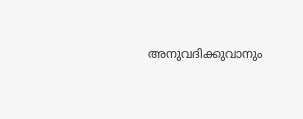അനുവദിക്കുവാനും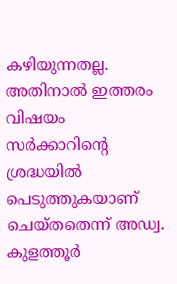കഴിയുന്നതല്ല. അതിനാൽ ഇത്തരം വിഷയം സർക്കാറിന്റെ ശ്രദ്ധയിൽ പെടുത്തുകയാണ് ചെയ്തതെന്ന് അഡ്വ. കുളത്തൂർ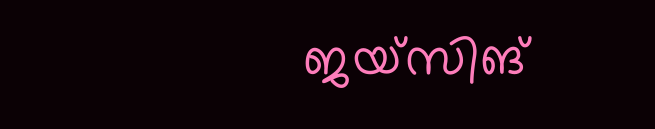ജയ്സിങ്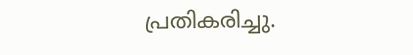പ്രതികരിച്ചു.